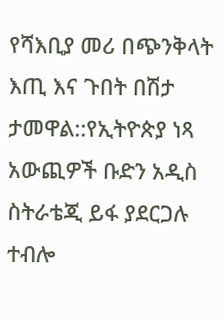የሻእቢያ መሪ በጭንቅላት እጢ እና ጉበት በሽታ ታመዋል::የኢትዮጵያ ነጻ አውጪዎች ቡድን አዲስ ስትራቴጂ ይፋ ያደርጋሉ ተብሎ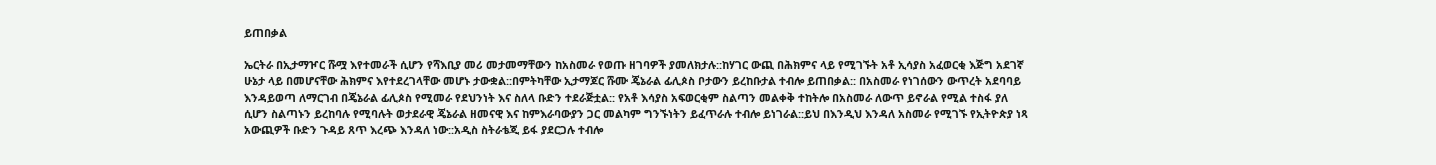ይጠበቃል

ኤርትራ በኢታማዦር ሹሟ እየተመራች ሲሆን የሻእቢያ መሪ መታመማቸውን ከአስመራ የወጡ ዘገባዎች ያመለክታሉ::ከሃገር ውጪ በሕክምና ላይ የሚገኙት አቶ ኢሳያስ አፈወርቂ እጅግ አደገኛ ሁኔታ ላይ በመሆናቸው ሕክምና እየተደረገላቸው መሆኑ ታውቋል::በምትካቸው ኢታማጆር ሹሙ ጄኔራል ፊሊጶስ ቦታውን ይረከቡታል ተብሎ ይጠበቃል:: በአስመራ የነገሰውን ውጥረት አደባባይ እንዳይወጣ ለማርገብ በጄኔራል ፊሊጶስ የሚመራ የደህንነት እና ስለላ ቡድን ተደራጅቷል:: የአቶ እሳያስ አፍወርቂም ስልጣን መልቀቅ ተከትሎ በአስመራ ለውጥ ይኖራል የሚል ተስፋ ያለ ሲሆን ስልጣኑን ይረከባሉ የሚባሉት ወታደራዊ ጄኔራል ዘመናዊ እና ከምእራባውያን ጋር መልካም ግንኙነትን ይፈጥራሉ ተብሎ ይነገራል::ይህ በእንዲህ እንዳለ አስመራ የሚገኙ የኢትዮጵያ ነጻ አውጪዎች ቡድን ጉዳይ ጸጥ እረጭ እንዳለ ነው::አዲስ ስትራቴጂ ይፋ ያደርጋሉ ተብሎ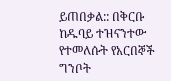ይጠበቃል:: በቅርቡ ከዱባይ ተዝናንተው የተመለሱት የአርበኞች ግንቦት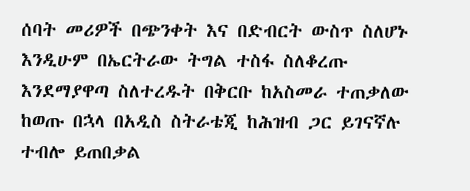ሰባት መሪዎች በጭንቀት እና በድብርት ውስጥ ስለሆኑ እንዲሁም በኤርትራው ትግል ተስፋ ስለቆረጡ እንደማያዋጣ ስለተረዱት በቅርቡ ከአስመራ ተጠቃለው ከወጡ በኋላ በአዲስ ስትራቴጂ ከሕዝብ ጋር ይገናኛሉ ተብሎ ይጠበቃል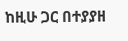ከዚሁ ጋር በተያያዘ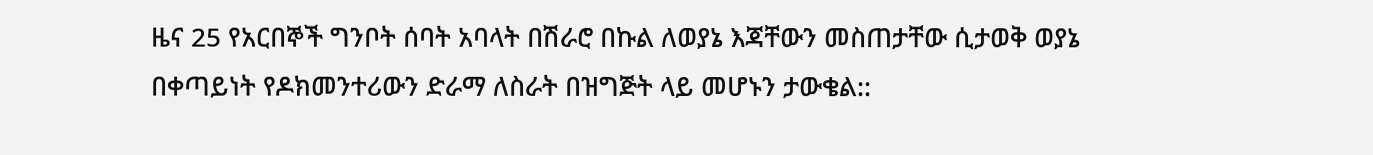ዜና 25 የአርበኞች ግንቦት ሰባት አባላት በሽራሮ በኩል ለወያኔ እጃቸውን መስጠታቸው ሲታወቅ ወያኔ በቀጣይነት የዶክመንተሪውን ድራማ ለስራት በዝግጅት ላይ መሆኑን ታውቄል::